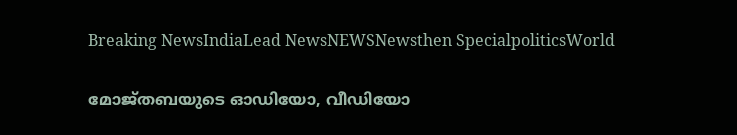Breaking NewsIndiaLead NewsNEWSNewsthen SpecialpoliticsWorld

മോജ്തബയുടെ ഓഡിയോ, വീഡിയോ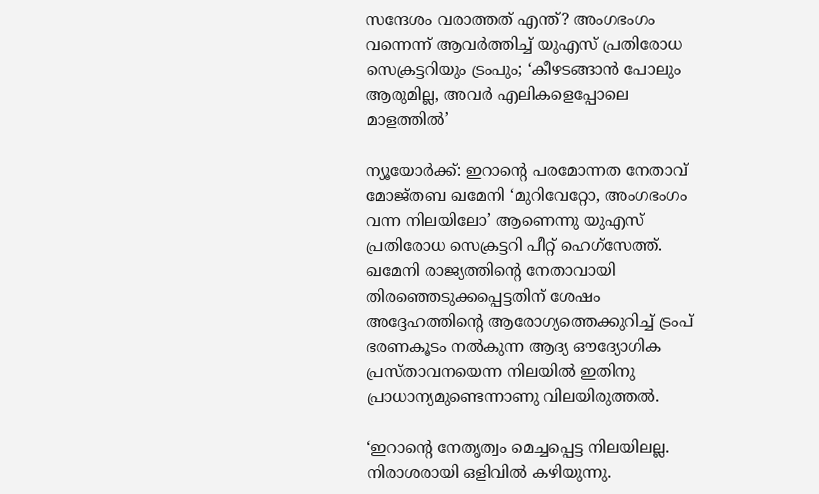സന്ദേശം വരാത്തത് എന്ത്? അംഗഭംഗം വന്നെന്ന് ആവര്‍ത്തിച്ച് യുഎസ് പ്രതിരോധ സെക്രട്ടറിയും ട്രംപും; ‘കീഴടങ്ങാന്‍ പോലും ആരുമില്ല, അവര്‍ എലികളെപ്പോലെ മാളത്തില്‍’

ന്യൂയോര്‍ക്ക്: ഇറാന്റെ പരമോന്നത നേതാവ് മോജ്തബ ഖമേനി ‘മുറിവേറ്റോ, അംഗഭംഗം വന്ന നിലയിലോ’ ആണെന്നു യുഎസ് പ്രതിരോധ സെക്രട്ടറി പീറ്റ് ഹെഗ്‌സേത്ത്. ഖമേനി രാജ്യത്തിന്റെ നേതാവായി തിരഞ്ഞെടുക്കപ്പെട്ടതിന് ശേഷം അദ്ദേഹത്തിന്റെ ആരോഗ്യത്തെക്കുറിച്ച് ട്രംപ് ഭരണകൂടം നല്‍കുന്ന ആദ്യ ഔദ്യോഗിക പ്രസ്താവനയെന്ന നിലയില്‍ ഇതിനു പ്രാധാന്യമുണ്ടെന്നാണു വിലയിരുത്തല്‍.

‘ഇറാന്റെ നേതൃത്വം മെച്ചപ്പെട്ട നിലയിലല്ല. നിരാശരായി ഒളിവില്‍ കഴിയുന്നു.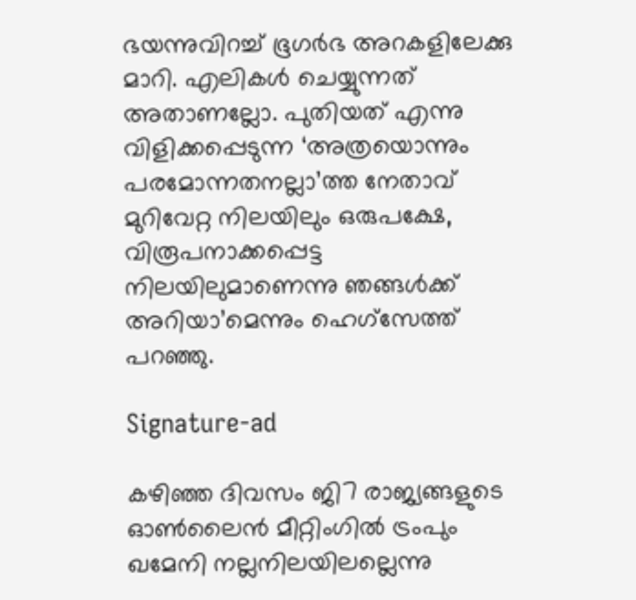ഭയന്നുവിറച്ച് ഭൂഗര്‍ഭ അറകളിലേക്കു മാറി. എലികള്‍ ചെയ്യുന്നത് അതാണല്ലോ. പുതിയത് എന്നു വിളിക്കപ്പെടുന്ന ‘അത്രയൊന്നും പരമോന്നതനല്ലാ’ത്ത നേതാവ് മുറിവേറ്റ നിലയിലും ഒരുപക്ഷേ, വിരൂപനാക്കപ്പെട്ട നിലയിലുമാണെന്നു ഞങ്ങള്‍ക്ക് അറിയാ’മെന്നും ഹെഗ്‌സേത്ത് പറഞ്ഞു.

Signature-ad

കഴിഞ്ഞ ദിവസം ജി7 രാജ്യങ്ങളുടെ ഓണ്‍ലൈന്‍ മീറ്റിംഗില്‍ ട്രംപും ഖമേനി നല്ലനിലയിലല്ലെന്നു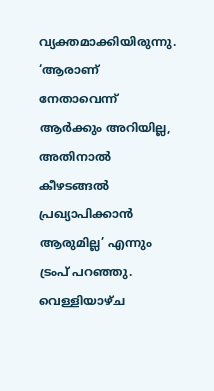വ്യക്തമാക്കിയിരുന്നു. ‘ആരാണ് നേതാവെന്ന് ആര്‍ക്കും അറിയില്ല, അതിനാല്‍ കീഴടങ്ങല്‍ പ്രഖ്യാപിക്കാന്‍ ആരുമില്ല’ എന്നും ട്രംപ് പറഞ്ഞു. വെള്ളിയാഴ്ച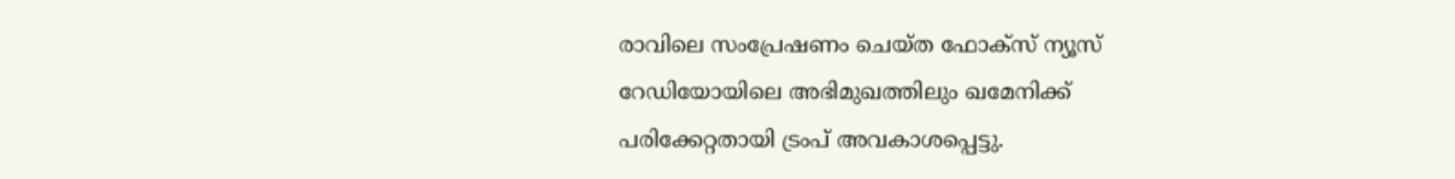രാവിലെ സംപ്രേഷണം ചെയ്ത ഫോക്‌സ് ന്യൂസ് റേഡിയോയിലെ അഭിമുഖത്തിലും ഖമേനിക്ക് പരിക്കേറ്റതായി ട്രംപ് അവകാശപ്പെട്ടു.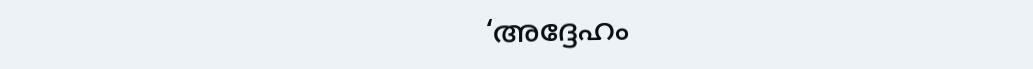‘അദ്ദേഹം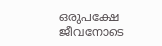ഒരുപക്ഷേ ജീവനോടെ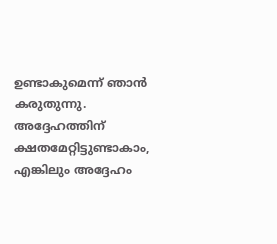ഉണ്ടാകുമെന്ന് ഞാന്‍ കരുതുന്നു. അദ്ദേഹത്തിന് ക്ഷതമേറ്റിട്ടുണ്ടാകാം, എങ്കിലും അദ്ദേഹം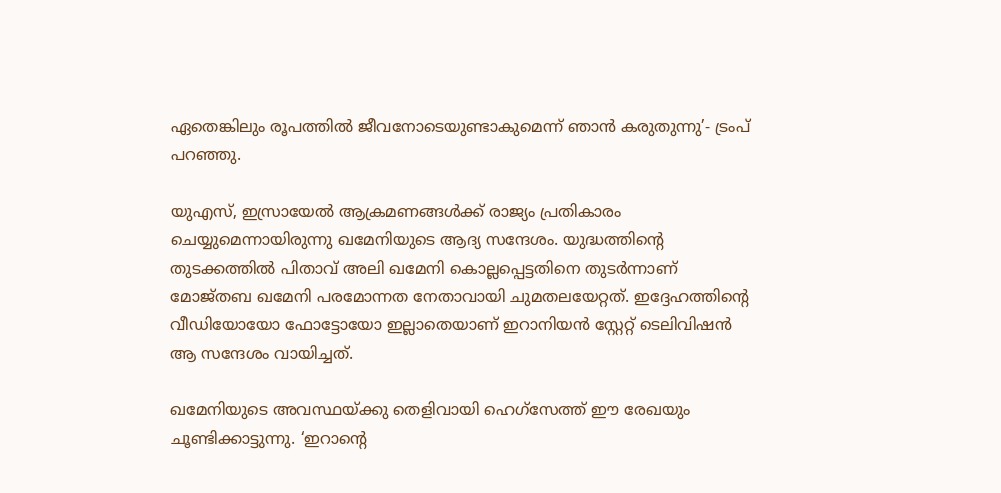ഏതെങ്കിലും രൂപത്തില്‍ ജീവനോടെയുണ്ടാകുമെന്ന് ഞാന്‍ കരുതുന്നു’- ട്രംപ് പറഞ്ഞു.

യുഎസ്, ഇസ്രായേല്‍ ആക്രമണങ്ങള്‍ക്ക് രാജ്യം പ്രതികാരം ചെയ്യുമെന്നായിരുന്നു ഖമേനിയുടെ ആദ്യ സന്ദേശം. യുദ്ധത്തിന്റെ തുടക്കത്തില്‍ പിതാവ് അലി ഖമേനി കൊല്ലപ്പെട്ടതിനെ തുടര്‍ന്നാണ് മോജ്തബ ഖമേനി പരമോന്നത നേതാവായി ചുമതലയേറ്റത്. ഇദ്ദേഹത്തിന്റെ വീഡിയോയോ ഫോട്ടോയോ ഇല്ലാതെയാണ് ഇറാനിയന്‍ സ്റ്റേറ്റ് ടെലിവിഷന്‍ ആ സന്ദേശം വായിച്ചത്.

ഖമേനിയുടെ അവസ്ഥയ്ക്കു തെളിവായി ഹെഗ്‌സേത്ത് ഈ രേഖയും ചൂണ്ടിക്കാട്ടുന്നു. ‘ഇറാന്റെ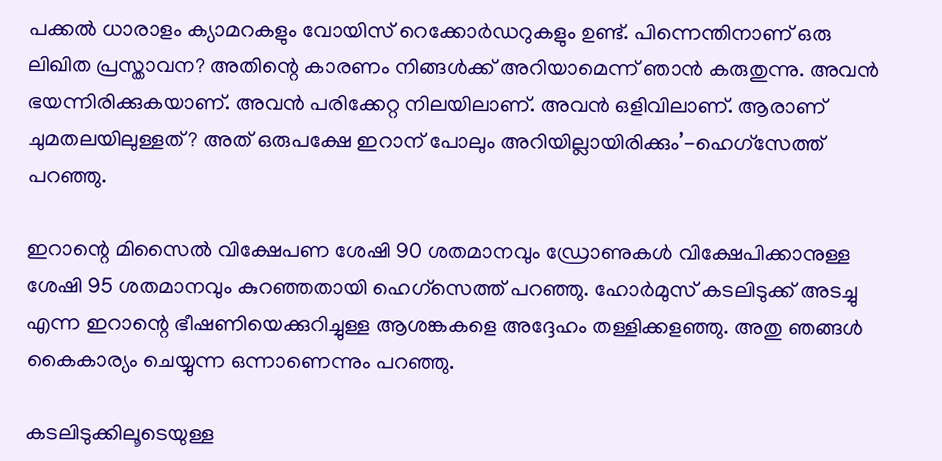പക്കല്‍ ധാരാളം ക്യാമറകളും വോയിസ് റെക്കോര്‍ഡറുകളും ഉണ്ട്. പിന്നെന്തിനാണ് ഒരു ലിഖിത പ്രസ്താവന? അതിന്റെ കാരണം നിങ്ങള്‍ക്ക് അറിയാമെന്ന് ഞാന്‍ കരുതുന്നു. അവന്‍ ഭയന്നിരിക്കുകയാണ്. അവന്‍ പരിക്കേറ്റ നിലയിലാണ്. അവന്‍ ഒളിവിലാണ്. ആരാണ് ചുമതലയിലുള്ളത്? അത് ഒരുപക്ഷേ ഇറാന് പോലും അറിയില്ലായിരിക്കും’-ഹെഗ്‌സേത്ത് പറഞ്ഞു.

ഇറാന്റെ മിസൈല്‍ വിക്ഷേപണ ശേഷി 90 ശതമാനവും ഡ്രോണുകള്‍ വിക്ഷേപിക്കാനുള്ള ശേഷി 95 ശതമാനവും കുറഞ്ഞതായി ഹെഗ്‌സെത്ത് പറഞ്ഞു. ഹോര്‍മുസ് കടലിടുക്ക് അടച്ചു എന്ന ഇറാന്റെ ഭീഷണിയെക്കുറിച്ചുള്ള ആശങ്കകളെ അദ്ദേഹം തള്ളിക്കളഞ്ഞു. അതു ഞങ്ങള്‍ കൈകാര്യം ചെയ്യുന്ന ഒന്നാണെന്നും പറഞ്ഞു.

കടലിടുക്കിലൂടെയുള്ള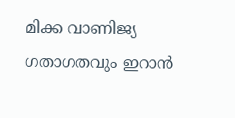മിക്ക വാണിജ്യ ഗതാഗതവും ഇറാന്‍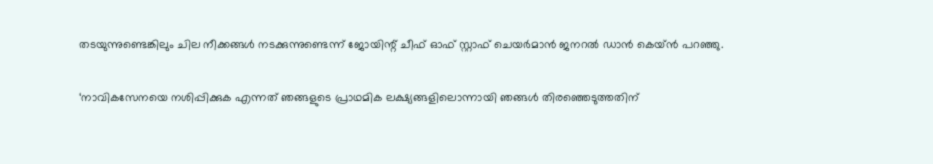തടയുന്നുണ്ടെങ്കിലും ചില നീക്കങ്ങള്‍ നടക്കുന്നുണ്ടെന്ന് ജോയിന്റ് ചീഫ് ഓഫ് സ്റ്റാഫ് ചെയര്‍മാന്‍ ജനറല്‍ ഡാന്‍ കെയ്ന്‍ പറഞ്ഞു.

‘നാവികസേനയെ നശിപ്പിക്കുക എന്നത് ഞങ്ങളുടെ പ്രാഥമിക ലക്ഷ്യങ്ങളിലൊന്നായി ഞങ്ങള്‍ തിരഞ്ഞെടുത്തതിന്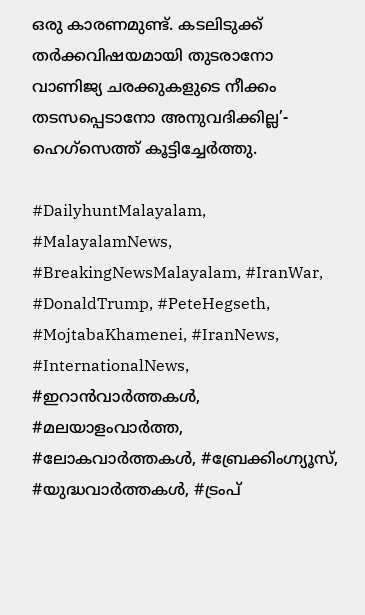ഒരു കാരണമുണ്ട്. കടലിടുക്ക് തര്‍ക്കവിഷയമായി തുടരാനോ വാണിജ്യ ചരക്കുകളുടെ നീക്കം തടസപ്പെടാനോ അനുവദിക്കില്ല’- ഹെഗ്‌സെത്ത് കൂട്ടിച്ചേര്‍ത്തു.

#DailyhuntMalayalam, #MalayalamNews, #BreakingNewsMalayalam, #IranWar, #DonaldTrump, #PeteHegseth, #MojtabaKhamenei, #IranNews, #InternationalNews, #ഇറാൻവാർത്തകൾ, #മലയാളംവാർത്ത, #ലോകവാർത്തകൾ, #ബ്രേക്കിംഗ്ന്യൂസ്, #യുദ്ധവാർത്തകൾ, #ട്രംപ്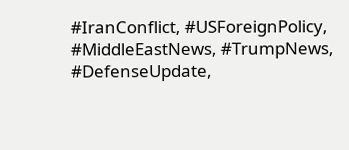#IranConflict, #USForeignPolicy, #MiddleEastNews, #TrumpNews, #DefenseUpdate,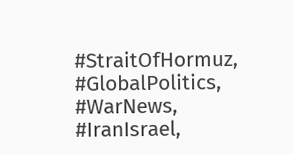#StraitOfHormuz, #GlobalPolitics, #WarNews, #IranIsrael,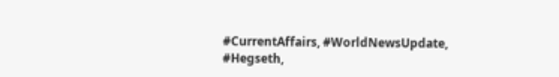#CurrentAffairs, #WorldNewsUpdate, #Hegseth,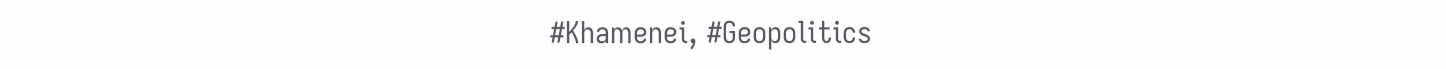#Khamenei, #Geopolitics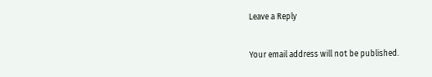Leave a Reply

Your email address will not be published.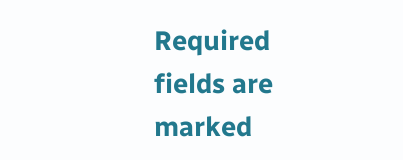Required fields are marked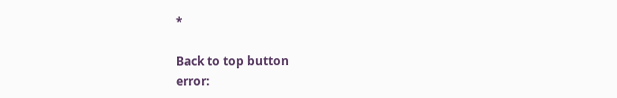*

Back to top button
error: